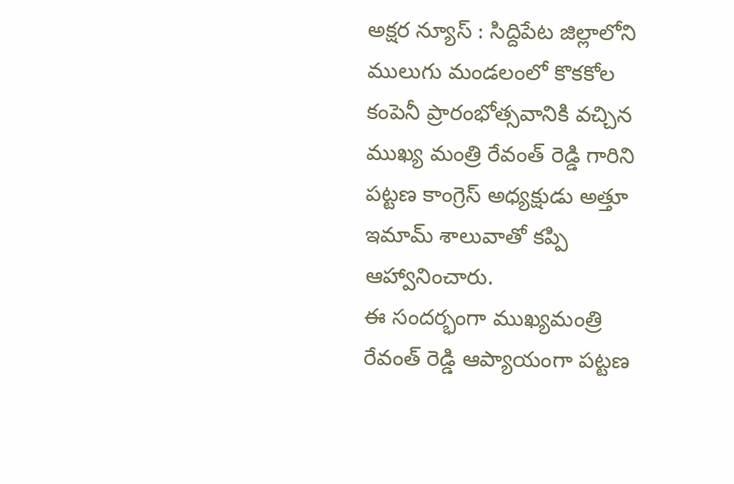అక్షర న్యూస్ : సిద్దిపేట జిల్లాలోని ములుగు మండలంలో కొకకోల కంపెనీ ప్రారంభోత్సవానికి వచ్చిన ముఖ్య మంత్రి రేవంత్ రెడ్డి గారిని పట్టణ కాంగ్రెస్ అధ్యక్షుడు అత్తూ ఇమామ్ శాలువాతో కప్పి ఆహ్వానించారు.
ఈ సందర్భంగా ముఖ్యమంత్రి రేవంత్ రెడ్డి ఆప్యాయంగా పట్టణ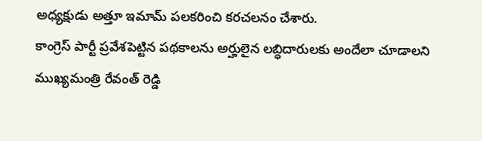అధ్యక్షుడు అత్తూ ఇమామ్ పలకరించి కరచలనం చేశారు.
కాంగ్రెస్ పార్టీ ప్రవేశపెట్టిన పథకాలను అర్హులైన లబ్ధిదారులకు అందేలా చూడాలని ముఖ్యమంత్రి రేవంత్ రెడ్డి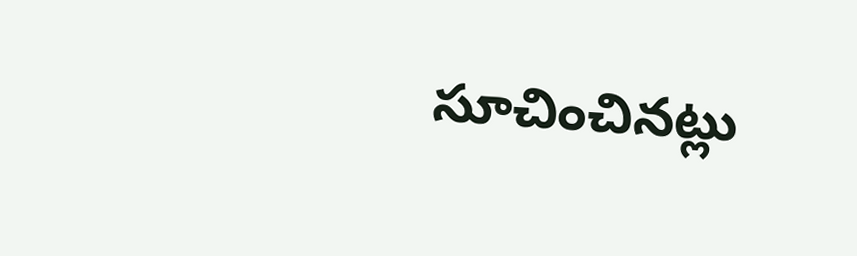సూచించినట్లు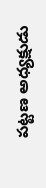పట్టణ అధ్యక్షుడు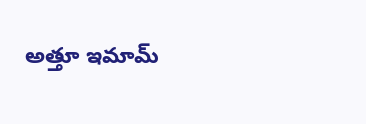అత్తూ ఇమామ్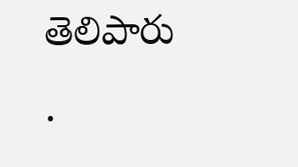తెలిపారు
.